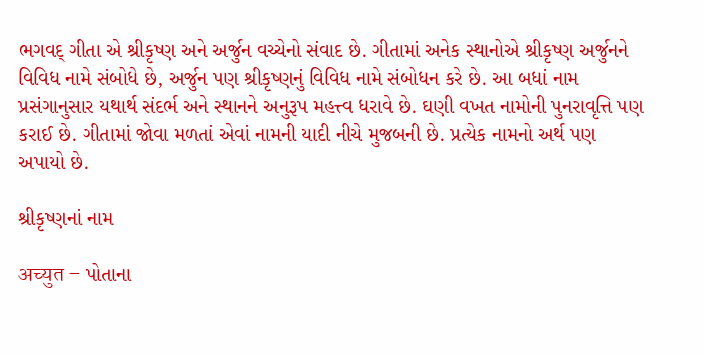ભગવદ્ ગીતા એ શ્રીકૃષ્ણ અને અર્જુન વચ્ચેનો સંવાદ છે. ગીતામાં અનેક સ્થાનોએ શ્રીકૃષ્ણ અર્જુનને વિવિધ નામે સંબોધે છે, અર્જુન પણ શ્રીકૃષ્ણનું વિવિધ નામે સંબોધન કરે છે. આ બધાં નામ પ્રસંગાનુસાર યથાર્થ સંદર્ભ અને સ્થાનને અનુરૂપ મહત્ત્વ ધરાવે છે. ઘણી વખત નામોની પુનરાવૃત્તિ પણ કરાઈ છે. ગીતામાં જોવા મળતાં એવાં નામની યાદી નીચે મુજબની છે. પ્રત્યેક નામનો અર્થ પણ અપાયો છે.

શ્રીકૃષ્ણનાં નામ

अच्युत – પોતાના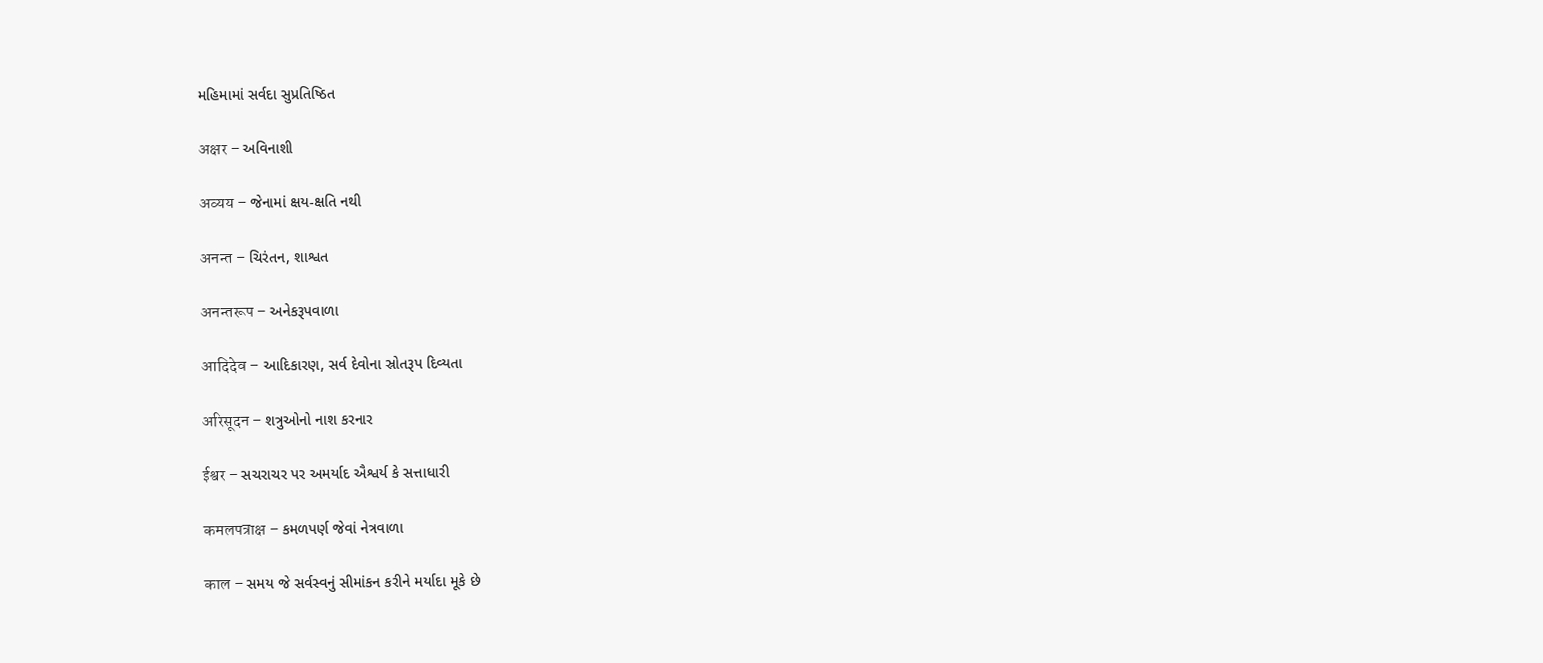મહિમામાં સર્વદા સુપ્રતિષ્ઠિત

अक्षर – અવિનાશી

अव्यय – જેનામાં ક્ષય-ક્ષતિ નથી

अनन्त – ચિરંતન, શાશ્વત

अनन्तरूप – અનેકરૂપવાળા

आदिदेव – આદિકારણ, સર્વ દેવોના સ્રોતરૂપ દિવ્યતા

अरिसूदन – શત્રુઓનો નાશ કરનાર

ईश्वर – સચરાચર પર અમર્યાદ ઐશ્વર્ય કે સત્તાધારી

कमलपत्राक्ष – કમળપર્ણ જેવાં નેત્રવાળા

काल – સમય જે સર્વસ્વનું સીમાંકન કરીને મર્યાદા મૂકે છે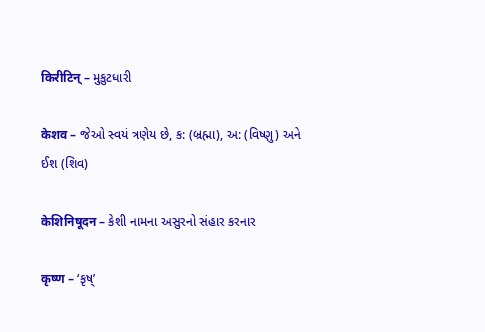किरीटिन्‌ – મુકુટધારી

केशव – જેઓ સ્વયં ત્રણેય છે, ક: (બ્રહ્મા), અ: (વિષ્ણુ) અને ઈશ (શિવ)

केशिनिषूदन – કેશી નામના અસુરનો સંહાર કરનાર

कृष्ण – ‘કૃષ્‌’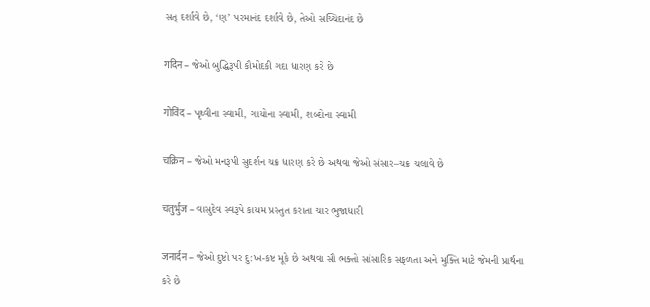સત્‌ દર્શાવે છે, ‘ણ’ પરમાનંદ દર્શાવે છે, તેઓ સચ્ચિદાનંદ છે

गदिन – જેઓ બુદ્ધિરૂપી કૌમોદકી ગદા ધારણ કરે છે

गोविंद – પૃથ્વીના સ્વામી, ગાયોના સ્વામી, શબ્દોના સ્વામી

चक्रिन – જેઓ મનરૂપી સુદર્શન ચક્ર ધારણ કરે છે અથવા જેઓ સંસાર–ચક્ર ચલાવે છે

चतुर्भुज – વાસુદેવ સ્વરૂપે કાયમ પ્રસ્તુત કરાતા ચાર ભુજાધારી

जनार्दन – જેઓ દુષ્ટો પર દુ:ખ-કષ્ટ મૂકે છે અથવા સૌ ભક્તો સાંસારિક સફળતા અને મુક્તિ માટે જેમની પ્રાર્થના કરે છે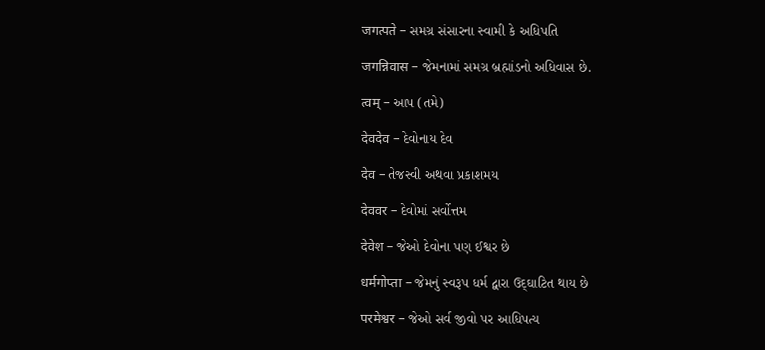जगत्पते – સમગ્ર સંસારના સ્વામી કે અધિપતિ

जगन्निवास – જેમનામાં સમગ્ર બ્રહ્માંડનો અધિવાસ છે.

त्वम्‌ – આપ (તમે)

देवदेव – દેવોનાય દેવ

देव – તેજસ્વી અથવા પ્રકાશમય

देववर – દેવોમાં સર્વોત્તમ

देवेश – જેઓ દેવોના પણ ઈશ્વર છે

धर्मगोप्ता – જેમનું સ્વરૂપ ધર્મ દ્વારા ઉદ્‌ઘાટિત થાય છે

परमेश्वर – જેઓ સર્વ જીવો પર આધિપત્ય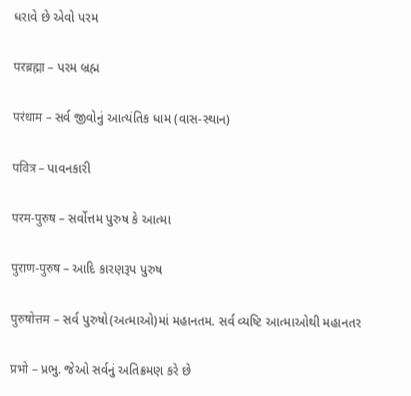ધરાવે છે એવો પરમ

परब्रह्मा – પરમ બ્રહ્મ

परंधाम – સર્વ જીવોનું આત્યંતિક ધામ (વાસ-સ્થાન)

पवित्र – પાવનકારી

परम-पुरुष – સર્વોત્તમ પુરુષ કે આત્મા

पुराण-पुरुष – આદિ કારણરૂપ પુરુષ

पुरुषोत्तम – સર્વ પુરુષો(અત્માઓ)માં મહાનતમ. સર્વ વ્યષ્ટિ આત્માઓથી મહાનતર

प्रभो – પ્રભુ. જેઓ સર્વનું અતિક્રમણ કરે છે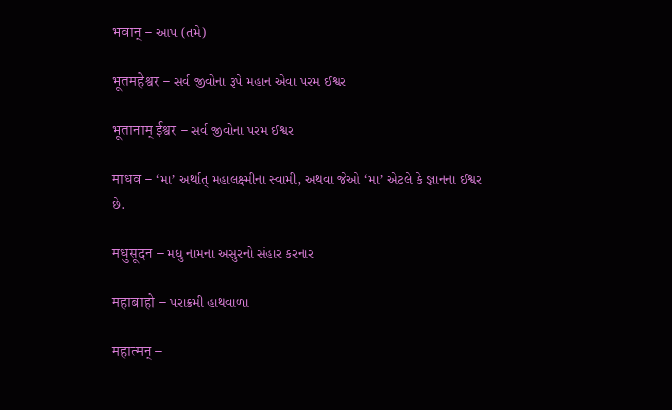भवान्‌ – આપ (તમે)

भूतमहेश्वर – સર્વ જીવોના રૂપે મહાન એવા પરમ ઈશ્વર

भूतानाम्‌ ईश्वर – સર્વ જીવોના પરમ ઈશ્વર

माधव – ‘મા’ અર્થાત્‌ મહાલક્ષ્મીના સ્વામી, અથવા જેઓ ‘મા’ એટલે કે જ્ઞાનના ઈશ્વર છે.

मधुसूदन – મધુ નામના અસુરનો સંહાર કરનાર

महाबाहो – પરાક્રમી હાથવાળા

महात्मन्‌ –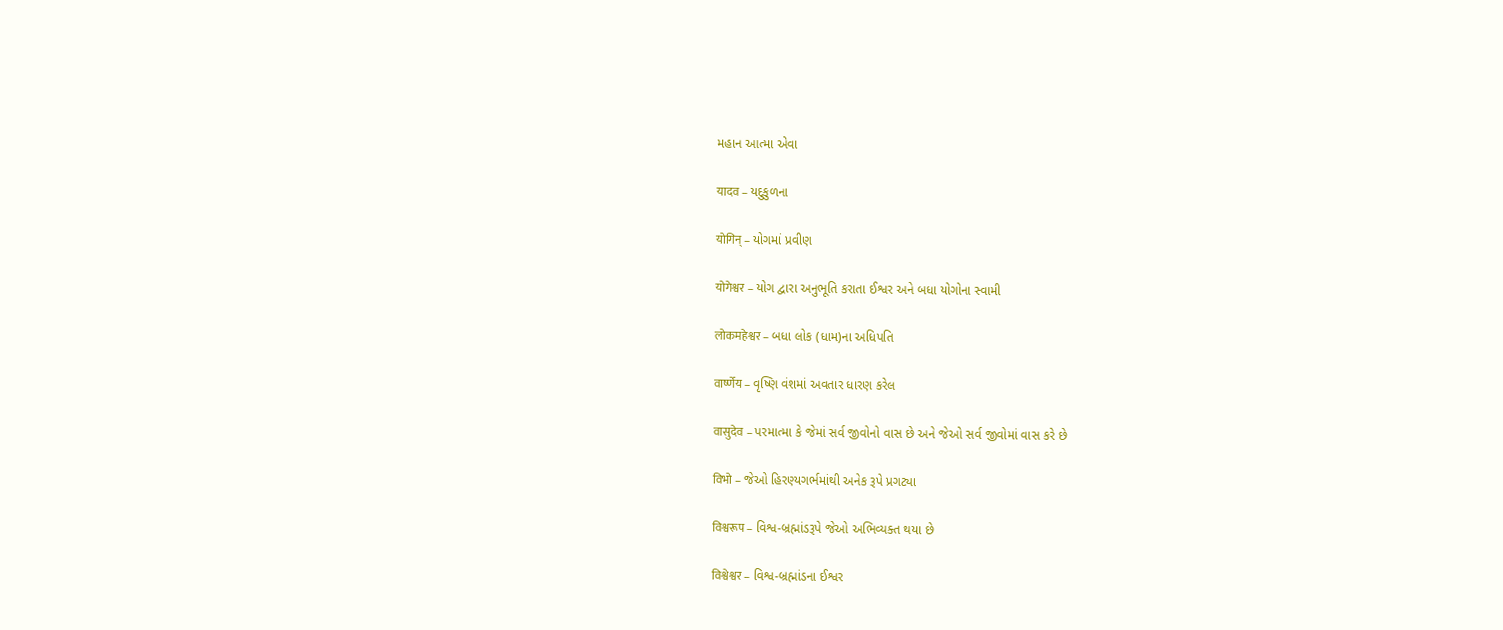મહાન આત્મા એવા

यादव – યદુકુળના

योगिन्‌ – યોગમાં પ્રવીણ

योगेश्वर – યોગ દ્વારા અનુભૂતિ કરાતા ઈશ્વર અને બધા યોગોના સ્વામી

लोकमहेश्वर – બધા લોક (ધામ)ના અધિપતિ

वार्ष्णेय – વૃષ્ણિ વંશમાં અવતાર ધારણ કરેલ

वासुदेव – પરમાત્મા કે જેમાં સર્વ જીવોનો વાસ છે અને જેઓ સર્વ જીવોમાં વાસ કરે છે

विभो – જેઓ હિરણ્યગર્ભમાંથી અનેક રૂપે પ્રગટ્યા

विश्वरूप – વિશ્વ-બ્રહ્માંડરૂપે જેઓ અભિવ્યક્ત થયા છે

विश्वेश्वर – વિશ્વ-બ્રહ્માંડના ઈશ્વર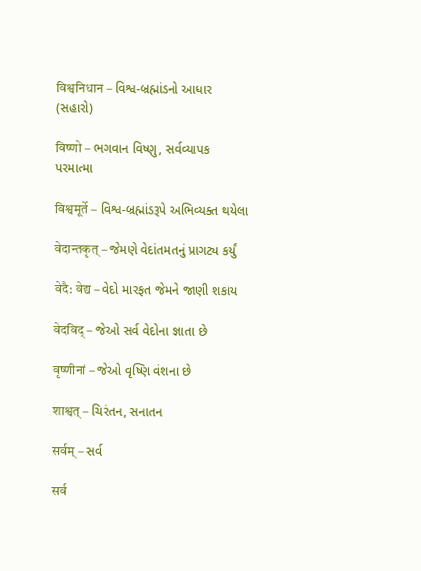विश्वनिधान – વિશ્વ-બ્રહ્માંડનો આધાર (સહારો)

विष्णो – ભગવાન વિષ્ણુ, સર્વવ્યાપક પરમાત્મા

विश्वमूर्ते – વિશ્વ-બ્રહ્માંડરૂપે અભિવ્યક્ત થયેલા

वेदान्तकृत्‌ – જેમણે વેદાંતમતનું પ્રાગટ્ય કર્યું

वेदै: वेद्य – વેદો મારફત જેમને જાણી શકાય

वेदविद्‌ – જેઓ સર્વ વેદોના જ્ઞાતા છે

वृष्णीनां – જેઓ વૃષ્ણિ વંશના છે

शाश्वत्‌ – ચિરંતન, સનાતન

सर्वम्‌ – સર્વ

सर्व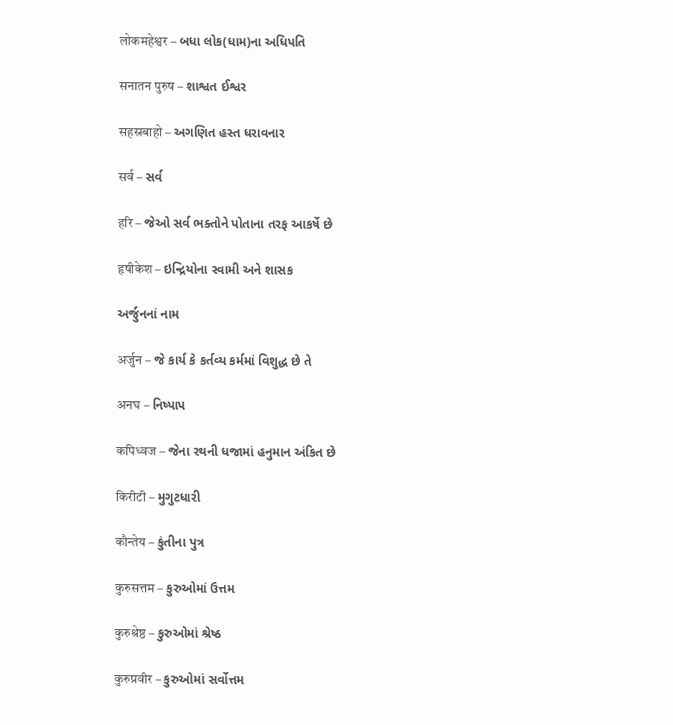लोकमहेश्वर – બધા લોક(ધામ)ના અધિપતિ

सनातन पुरुष – શાશ્વત ઈશ્વર

सहस्रबाहो – અગણિત હસ્ત ધરાવનાર

सर्व – સર્વ

हरि – જેઓ સર્વ ભક્તોને પોતાના તરફ આકર્ષે છે

हृषीकेश – ઇન્દ્રિયોના સ્વામી અને શાસક

અર્જુનનાં નામ

अर्जुन – જે કાર્ય કે કર્તવ્ય કર્મમાં વિશુદ્ધ છે તે

अनघ – નિષ્પાપ

कपिध्वज – જેના રથની ધજામાં હનુમાન અંકિત છે

किरीटी – મુગુટધારી

कौन्तेय – કુંતીના પુત્ર

कुरुसत्तम – કુરુઓમાં ઉત્તમ

कुरुश्रेष्ठ – કુરુઓમાં શ્રેષ્ઠ

कुरुप्रवीर – કુરુઓમાં સર્વોત્તમ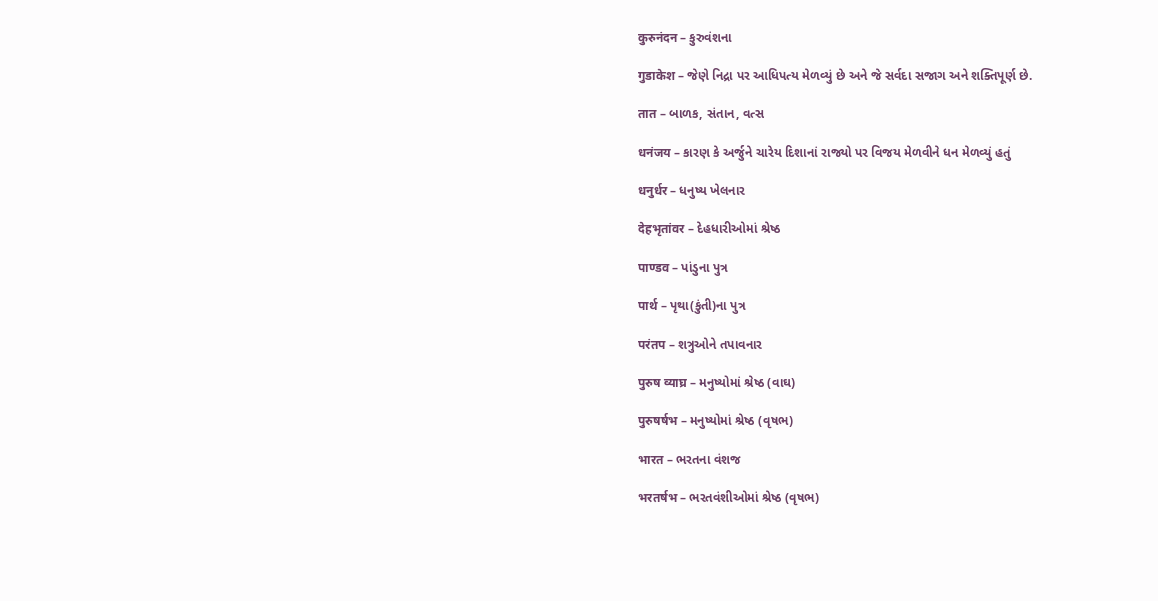कुरुनंदन – કુરુવંશના

गुडाकेश – જેણે નિદ્રા પર આધિપત્ય મેળવ્યું છે અને જે સર્વદા સજાગ અને શક્તિપૂર્ણ છે.

तात – બાળક, સંતાન, વત્સ

धनंजय – કારણ કે અર્જુને ચારેય દિશાનાં રાજ્યો પર વિજય મેળવીને ધન મેળવ્યું હતું

धनुर्धर – ધનુષ્ય ખેલનાર

देहभृतांवर – દેહધારીઓમાં શ્રેષ્ઠ

पाण्डव – પાંડુના પુત્ર

पार्थ – પૃથા(કુંતી)ના પુત્ર

परंतप – શત્રુઓને તપાવનાર

पुरुष व्याघ्र – મનુષ્યોમાં શ્રેષ્ઠ (વાઘ)

पुरुषर्षभ – મનુષ્યોમાં શ્રેષ્ઠ (વૃષભ)

भारत – ભરતના વંશજ

भरतर्षभ – ભરતવંશીઓમાં શ્રેષ્ઠ (વૃષભ)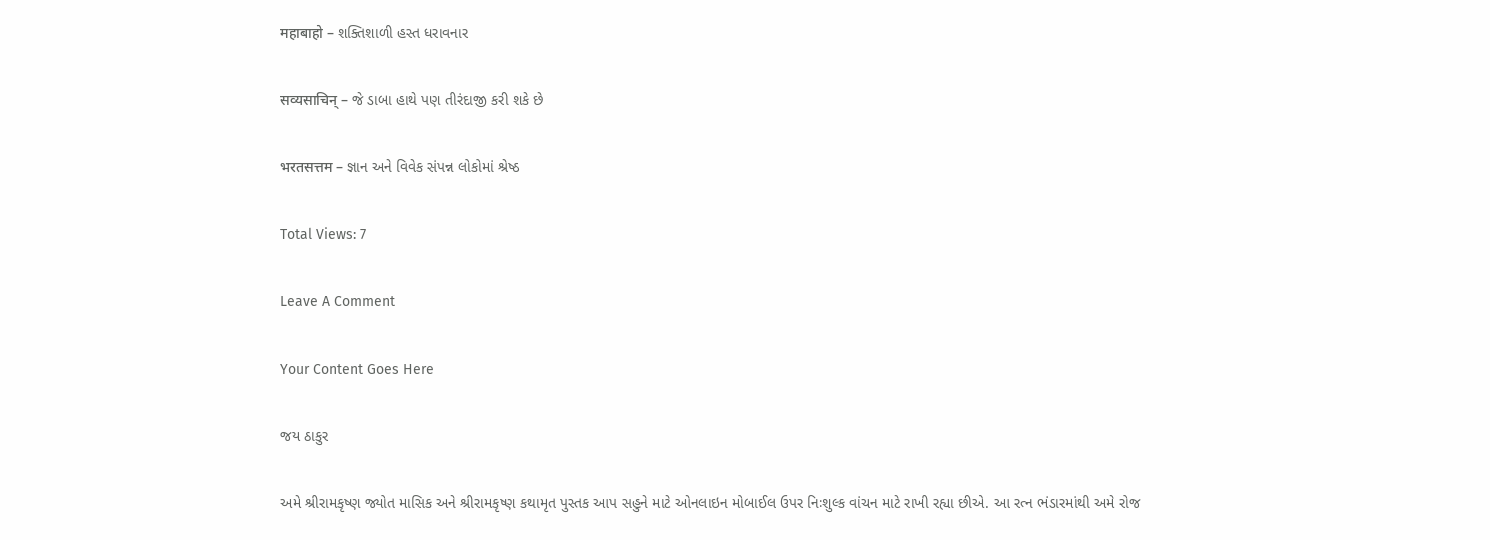महाबाहो – શક્તિશાળી હસ્ત ધરાવનાર

सव्यसाचिन्‌ – જે ડાબા હાથે પણ તીરંદાજી કરી શકે છે

भरतसत्तम – જ્ઞાન અને વિવેક સંપન્ન લોકોમાં શ્રેષ્ઠ

Total Views: 7

Leave A Comment

Your Content Goes Here

જય ઠાકુર

અમે શ્રીરામકૃષ્ણ જ્યોત માસિક અને શ્રીરામકૃષ્ણ કથામૃત પુસ્તક આપ સહુને માટે ઓનલાઇન મોબાઈલ ઉપર નિઃશુલ્ક વાંચન માટે રાખી રહ્યા છીએ. આ રત્ન ભંડારમાંથી અમે રોજ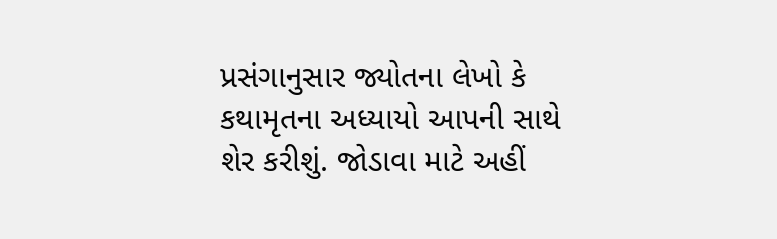પ્રસંગાનુસાર જ્યોતના લેખો કે કથામૃતના અધ્યાયો આપની સાથે શેર કરીશું. જોડાવા માટે અહીં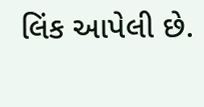લિંક આપેલી છે.